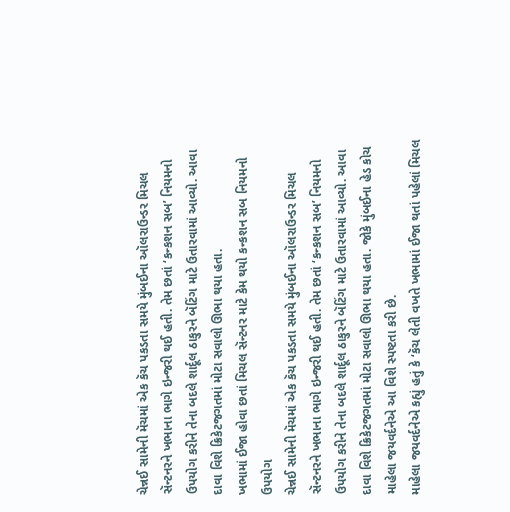ચેન્નઈ સામેની મૅચમાં એક કૅચ પકડતા સમયે મુંબઈના ઑલરાઉન્ડર મિચલ સૅન્ટનરને ખભાના ભાગે ઇન્જરી થઈ હતી. તેમ છતાં ‘કન્કશન સબ’ નિયમનો ઉપયોગ કરીને તેના બદલે શાર્દૂલ ઠાકુરને બૅટિંગ માટે ઉતારવામાં આવ્યો. આવા દાવા વિશે ક્રિકેટજગતમાં મોટા સવાલો ઊભા થયા હતા.
ખભામાં ઈજા હોવા છતાં મિચલ સૅન્ટનર માટે કેમ થયો કન્કશન સબ નિયમનો ઉપયોગ
ચેન્નઈ સામેની મૅચમાં એક કૅચ પકડતા સમયે મુંબઈના ઑલરાઉન્ડર મિચલ સૅન્ટનરને ખભાના ભાગે ઇન્જરી થઈ હતી. તેમ છતાં ‘કન્કશન સબ’ નિયમનો ઉપયોગ કરીને તેના બદલે શાર્દૂલ ઠાકુરને બૅટિંગ માટે ઉતારવામાં આવ્યો. આવા દાવા વિશે ક્રિકેટજગતમાં મોટા સવાલો ઊભા થયા હતા. જોકે મુંબઈના હેડ કોચ માહેલા જયવર્દનેએ આ વિશે સ્પષ્ટતા કરી છે.
માહેલા જયવર્દનેએ કહ્યું હતું કે ‘કૅચ લેતી વખતે ખભામાં ઈજા થતાં પહેલાં મિચલ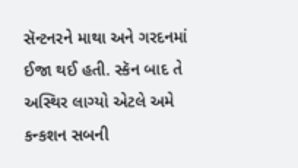સૅન્ટનરને માથા અને ગરદનમાં ઈજા થઈ હતી. સ્કૅન બાદ તે અસ્થિર લાગ્યો એટલે અમે કન્કશન સબની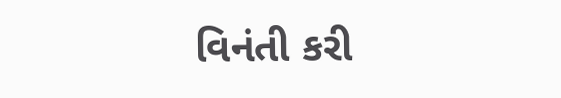વિનંતી કરી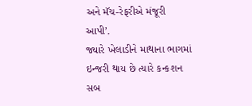અને મૅચ-રેફરીએ મંજૂરી આપી’.
જ્યારે ખેલાડીને માથાના ભાગમાં ઇન્જરી થાય છે ત્યારે કન્કશન સબ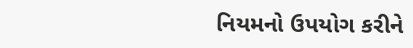નિયમનો ઉપયોગ કરીને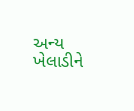અન્ય ખેલાડીને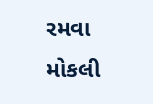રમવા મોકલી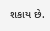શકાય છે.